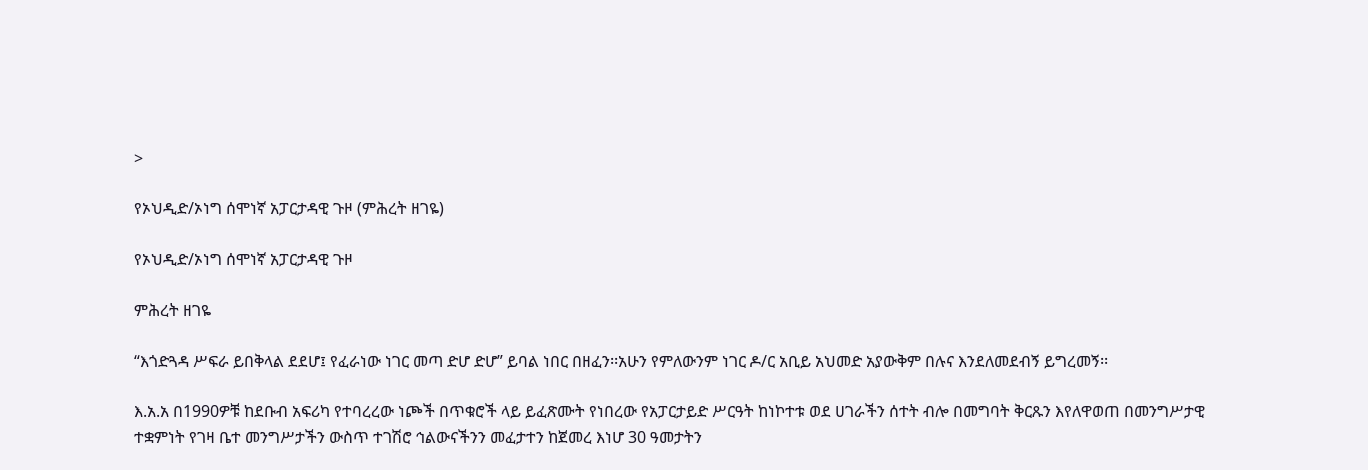>

የኦህዲድ/ኦነግ ሰሞነኛ አፓርታዳዊ ጉዞ (ምሕረት ዘገዬ)

የኦህዲድ/ኦነግ ሰሞነኛ አፓርታዳዊ ጉዞ

ምሕረት ዘገዬ

“እጎድጓዳ ሥፍራ ይበቅላል ደደሆ፤ የፈራነው ነገር መጣ ድሆ ድሆ” ይባል ነበር በዘፈን፡፡አሁን የምለውንም ነገር ዶ/ር አቢይ አህመድ አያውቅም በሉና እንደለመደብኝ ይግረመኝ፡፡

እ.አ.አ በ1990ዎቹ ከደቡብ አፍሪካ የተባረረው ነጮች በጥቁሮች ላይ ይፈጽሙት የነበረው የአፓርታይድ ሥርዓት ከነኮተቱ ወደ ሀገራችን ሰተት ብሎ በመግባት ቅርጹን እየለዋወጠ በመንግሥታዊ ተቋምነት የገዛ ቤተ መንግሥታችን ውስጥ ተገሽሮ ኅልውናችንን መፈታተን ከጀመረ እነሆ 30 ዓመታትን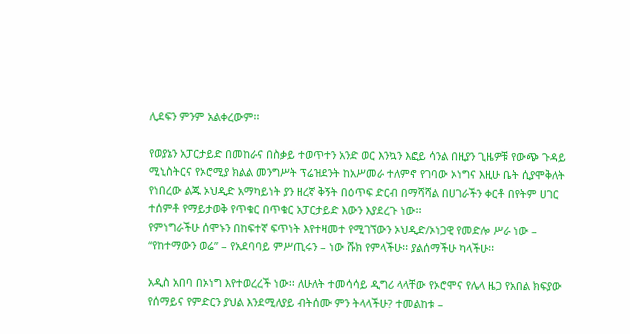ሊደፍን ምንም አልቀረውም፡፡

የወያኔን አፓርታይድ በመከራና በስቃይ ተወጥተን አንድ ወር እንኳን እፎይ ሳንል በዚያን ጊዜዎቹ የውጭ ጉዳይ ሚኒስትርና የኦሮሚያ ክልል መንግሥት ፕሬዝደንት ከአሥመራ ተለምኖ የገባው ኦነግና እዚሁ ቤት ሲያሞቅለት የነበረው ልጁ ኦህዲድ አማካይነት ያን ዘረኛ ቅኝት በዕጥፍ ድርብ በማሻሻል በሀገራችን ቀርቶ በየትም ሀገር ተሰምቶ የማይታወቅ የጥቁር በጥቁር አፓርታይድ እውን እያደረጉ ነው፡፡
የምነግራችሁ ሰሞኑን በከፍተኛ ፍጥነት እየተዛመተ የሚገኘውን ኦህዲድ/ኦነጋዊ የመድሎ ሥራ ነው – “የከተማውን ወሬ” – የአደባባይ ምሥጢሩን – ነው ሹክ የምላችሁ፡፡ ያልሰማችሁ ካላችሁ፡፡

አዲስ አበባ በኦነግ እየተወረረች ነው፡፡ ለሁለት ተመሳሳይ ዲግሪ ላላቸው የኦሮሞና የሌላ ዜጋ የአበል ክፍያው የሰማይና የምድርን ያህል እንደሚለያይ ብትሰሙ ምን ትላላችሁ? ተመልከቱ –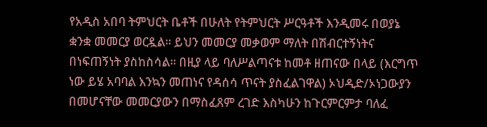የአዲስ አበባ ትምህርት ቤቶች በሁለት የትምህርት ሥርዓቶች እንዲመሩ በወያኔ ቋንቋ መመርያ ወርዷል፡፡ ይህን መመርያ መቃወም ማለት በሽብርተኝነትና በነፍጠኝነት ያስከስሳል፡፡ በዚያ ላይ ባለሥልጣናቱ ከመቶ ዘጠናው በላይ (እርግጥ ነው ይሄ አባባል እንኳን መጠነና የዳሰሳ ጥናት ያስፈልገዋል) ኦህዲድ/ኦነጋውያን በመሆናቸው መመርያውን በማስፈጸም ረገድ እስካሁን ከጉርምርምታ ባለፈ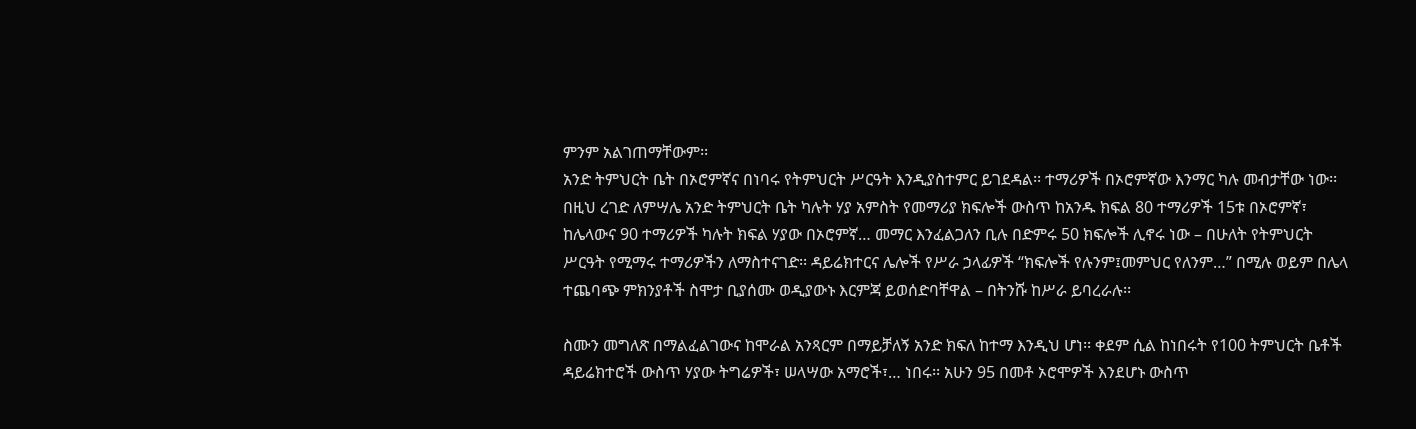ምንም አልገጠማቸውም፡፡
አንድ ትምህርት ቤት በኦሮምኛና በነባሩ የትምህርት ሥርዓት እንዲያስተምር ይገደዳል፡፡ ተማሪዎች በኦሮምኛው እንማር ካሉ መብታቸው ነው፡፡ በዚህ ረገድ ለምሣሌ አንድ ትምህርት ቤት ካሉት ሃያ አምስት የመማሪያ ክፍሎች ውስጥ ከአንዱ ክፍል 80 ተማሪዎች 15ቱ በኦሮምኛ፣ ከሌላውና 90 ተማሪዎች ካሉት ክፍል ሃያው በኦሮምኛ… መማር እንፈልጋለን ቢሉ በድምሩ 50 ክፍሎች ሊኖሩ ነው – በሁለት የትምህርት ሥርዓት የሚማሩ ተማሪዎችን ለማስተናገድ፡፡ ዳይሬክተርና ሌሎች የሥራ ኃላፊዎች “ክፍሎች የሉንም፤መምህር የለንም…” በሚሉ ወይም በሌላ ተጨባጭ ምክንያቶች ስሞታ ቢያሰሙ ወዲያውኑ እርምጃ ይወሰድባቸዋል – በትንሹ ከሥራ ይባረራሉ፡፡

ስሙን መግለጽ በማልፈልገውና ከሞራል አንጻርም በማይቻለኝ አንድ ክፍለ ከተማ እንዲህ ሆነ፡፡ ቀደም ሲል ከነበሩት የ100 ትምህርት ቤቶች ዳይሬክተሮች ውስጥ ሃያው ትግሬዎች፣ ሠላሣው አማሮች፣… ነበሩ፡፡ አሁን 95 በመቶ ኦሮሞዎች እንደሆኑ ውስጥ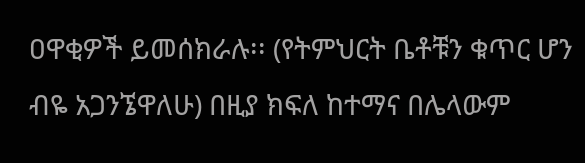ዐዋቂዎች ይመሰክራሉ፡፡ (የትምህርት ቤቶቹን ቁጥር ሆን ብዬ አጋንኜዋለሁ) በዚያ ክፍለ ከተማና በሌላውም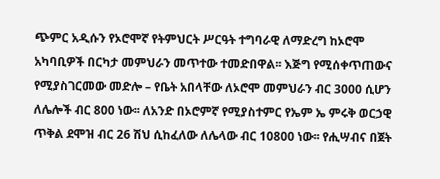ጭምር አዲሱን የኦሮሞኛ የትምህርት ሥርዓት ተግባራዊ ለማድረግ ከኦሮሞ አካባቢዎች በርካታ መምህራን መጥተው ተመድበዋል፡፡ እጅግ የሚሰቀጥጠውና የሚያስገርመው መድሎ – የቤት አበላቸው ለኦሮሞ መምህራን ብር 3000 ሲሆን ለሌሎች ብር 800 ነው፡፡ ለአንድ በኦሮምኛ የሚያስተምር የኤም ኤ ምሩቅ ወርኃዊ ጥቅል ደሞዝ ብር 26 ሽህ ሲከፈለው ለሌላው ብር 10800 ነው፡፡ የሒሣብና በጀት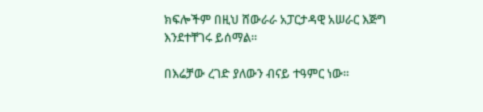ክፍሎችም በዚህ ሸውራራ አፓርታዳዊ አሠራር እጅግ እንደተቸገሩ ይሰማል፡፡

በእሬቻው ረገድ ያለውን ብናይ ተዓምር ነው፡፡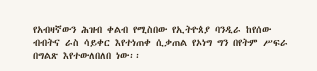የአብዛኛውን ሕዝብ ቀልብ የሚስበው የኢትዮጰያ ባንዲራ ከየሰው ብብትና ራስ ሳይቀር እየተነጠቀ ሲቃጠል የኦነግ ግን በየትም ሥፍራ በግልጽ እየተውለበለበ ነው፡፡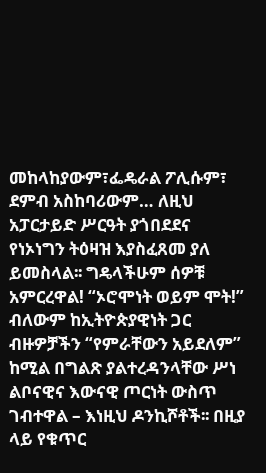መከላከያውም፣ፌዴራል ፖሊሱም፣ ደምብ አስከባሪውም… ለዚህ አፓርታይድ ሥርዓት ያጎበደደና የነኦነግን ትዕዛዝ እያስፈጸመ ያለ ይመስላል፡፡ ግዴላችሁም ሰዎቹ አምርረዋል! “ኦሮሞነት ወይም ሞት!” ብለውም ከኢትዮጵያዊነት ጋር ብዙዎቻችን “የምራቸውን አይደለም” ከሚል በግልጽ ያልተረዳንላቸው ሥነ ልቦናዊና እውናዊ ጦርነት ውስጥ ገብተዋል – እነዚህ ዶንኪሾቶች፡፡ በዚያ ላይ የቁጥር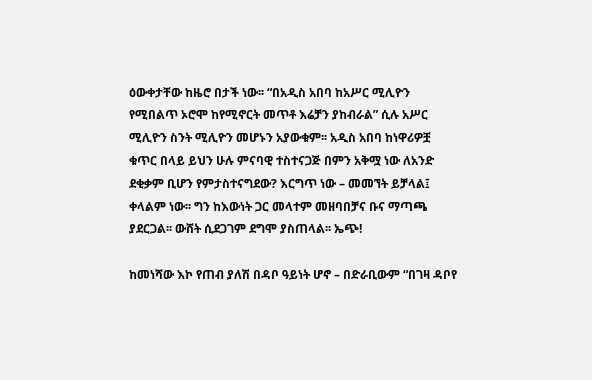ዕውቀታቸው ከዜሮ በታች ነው፡፡ “በአዲስ አበባ ከአሥር ሚሊዮን የሚበልጥ ኦሮሞ ከየሚኖርት መጥቶ እሬቻን ያከብራል” ሲሉ አሥር ሚሊዮን ስንት ሚሊዮን መሆኑን አያውቁም፡፡ አዲስ አበባ ከነዋሪዎቿ ቁጥር በላይ ይህን ሁሉ ምናባዊ ተስተናጋጅ በምን አቅሟ ነው ለአንድ ደቂቃም ቢሆን የምታስተናግደው? እርግጥ ነው – መመኘት ይቻላል፤ ቀላልም ነው፡፡ ግን ከእውነት ጋር መላተም መዘባበቻና ቡና ማጣጫ ያደርጋል፡፡ ውሸት ሲደጋገም ደግሞ ያስጠላል፡፡ ኤጭ!

ከመነሻው እኮ የጠብ ያለሽ በዳቦ ዓይነት ሆኖ – በድራቢውም “በገዛ ዳቦየ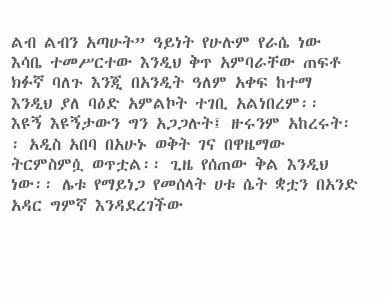ልብ ልብን አጣሁት” ዓይነት የሁሉም የራሴ ነው እሳቤ ተመሥርተው እንዲህ ቅጥ አምባራቸው ጠፍቶ ክፉኛ ባለጉ እንጂ በአንዲት ዓለም አቀፍ ከተማ እንዲህ ያለ ባዕድ አምልኮት ተገቢ አልነበረም፡፡ እዩኝ እዩኝታውን ግን አጋጋሉት፤ ዙሩንም አከረሩት፡፡ አዲስ አበባ በአሁኑ ወቅት ገና በዋዜማው ትርምስምሷ ወጥቷል፡፡ ጊዜ የሰጠው ቅል እንዲህ ነው፡፡ ሌቱ የማይነጋ የመሰላት ሀቱ ሴት ቋቷን በአንድ አዳር ግምኛ እንዳደረገችው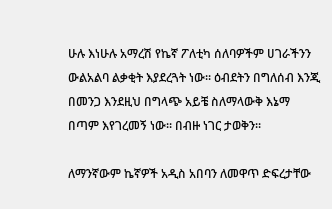ሁሉ እነሁሉ አማረሽ የኬኛ ፖለቲካ ሰለባዎችም ሀገራችንን ውልአልባ ልቃቂት እያደረጓት ነው፡፡ ዕብደትን በግለሰብ እንጂ በመንጋ እንደዚህ በግላጭ አይቼ ስለማላውቅ እኔማ በጣም እየገረመኝ ነው፡፡ በብዙ ነገር ታወቅን፡፡

ለማንኛውም ኬኛዎች አዲስ አበባን ለመዋጥ ድፍረታቸው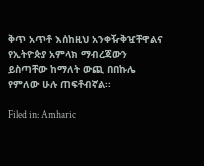ቅጥ አጥቶ እሰከዚህ አንቀዥቅዧቸዋልና የኢትዮጵያ አምላክ ማብረጃውን ይስጣቸው ከማለት ውጪ በበኩሌ የምለው ሁሉ ጠፍቶብኛል፡፡

Filed in: Amharic